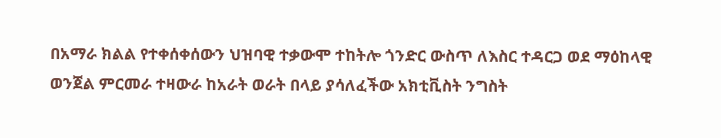በአማራ ክልል የተቀሰቀሰውን ህዝባዊ ተቃውሞ ተከትሎ ጎንድር ውስጥ ለእስር ተዳርጋ ወደ ማዕከላዊ ወንጀል ምርመራ ተዛውራ ከአራት ወራት በላይ ያሳለፈችው አክቲቪስት ንግስት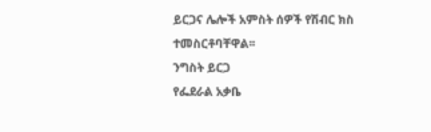ይርጋና ሌሎች አምስት ሰዎች የሽብር ክስ ተመስርቶባቸዋል፡፡
ንግስት ይርጋ
የፌደራል አቃቤ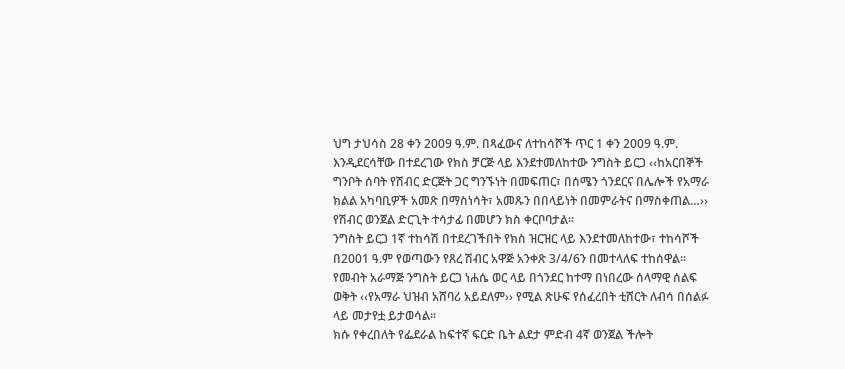ህግ ታህሳስ 28 ቀን 2009 ዓ.ም. በጻፈውና ለተከሳሾች ጥር 1 ቀን 2009 ዓ.ም. እንዲደርሳቸው በተደረገው የክስ ቻርጅ ላይ እንደተመለከተው ንግስት ይርጋ ‹‹ከአርበኞች ግንቦት ሰባት የሽብር ድርጅት ጋር ግንኙነት በመፍጠር፣ በሰሜን ጎንደርና በሌሎች የአማራ ክልል አካባቢዎች አመጽ በማስነሳት፣ አመጹን በበላይነት በመምራትና በማስቀጠል…›› የሽብር ወንጀል ድርጊት ተሳታፊ በመሆን ክስ ቀርቦባታል፡፡
ንግስት ይርጋ 1ኛ ተከሳሽ በተደረገችበት የክስ ዝርዝር ላይ እንደተመለከተው፣ ተከሳሾች በ2001 ዓ.ም የወጣውን የጸረ ሽብር አዋጅ አንቀጽ 3/4/6ን በመተላለፍ ተከሰዋል፡፡
የመብት አራማጅ ንግስት ይርጋ ነሐሴ ወር ላይ በጎንደር ከተማ በነበረው ሰላማዊ ሰልፍ ወቅት ‹‹የአማራ ህዝብ አሸባሪ አይደለም›› የሚል ጽሁፍ የሰፈረበት ቲሸርት ለብሳ በሰልፉ ላይ መታየቷ ይታወሳል፡፡
ክሱ የቀረበለት የፌደራል ከፍተኛ ፍርድ ቤት ልደታ ምድብ 4ኛ ወንጀል ችሎት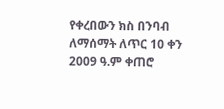የቀረበውን ክስ በንባብ ለማሰማት ለጥር 10 ቀን 2009 ዓ.ም ቀጠሮ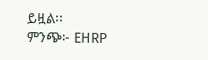ይዟል፡፡
ምንጭ፦ EHRP